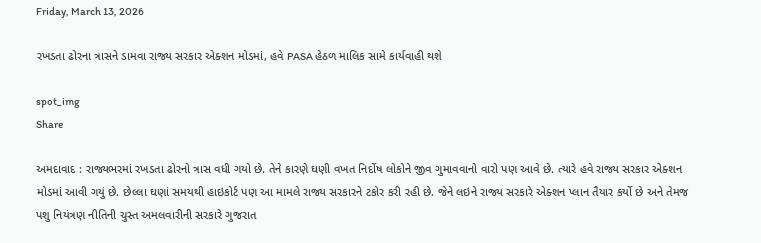Friday, March 13, 2026

રખડતા ઢોરના ત્રાસને ડામવા રાજ્ય સરકાર એક્શન મોડમાં, હવે PASA હેઠળ માલિક સામે કાર્યવાહી થશે

spot_img
Share

અમદાવાદ : રાજ્યભરમાં રખડતા ઢોરનો ત્રાસ વધી ગયો છે. તેને કારણે ઘણી વખત નિર્દોષ લોકોને જીવ ગુમાવવાનો વારો પણ આવે છે. ત્યારે હવે રાજ્ય સરકાર એક્શન મોડમાં આવી ગયું છે. છેલ્લા ઘણાં સમયથી હાઇકોર્ટ પણ આ મામલે રાજ્ય સરકારને ટકોર કરી રહી છે. જેને લઇને રાજ્ય સરકારે એક્શન પ્લાન તૈયાર કર્યો છે અને તેમજ પશુ નિયંત્રણ નીતિની ચુસ્ત અમલવારીની સરકારે ગુજરાત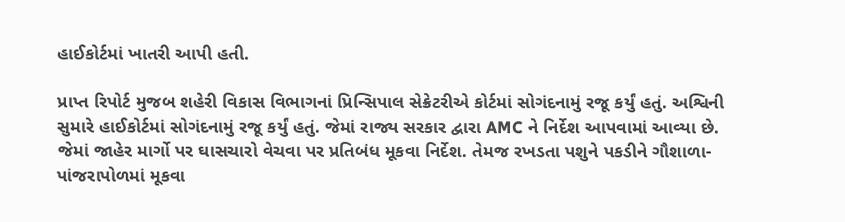હાઈકોર્ટમાં ખાતરી આપી હતી.

પ્રાપ્ત રિપોર્ટ મુજબ શહેરી વિકાસ વિભાગનાં પ્રિન્સિપાલ સેક્રેટરીએ કોર્ટમાં સોગંદનામું રજૂ કર્યું હતું. અશ્વિની સુમારે હાઈકોર્ટમાં સોગંદનામું રજૂ કર્યું હતું. જેમાં રાજ્ય સરકાર દ્વારા AMC ને નિર્દેશ આપવામાં આવ્યા છે. જેમાં જાહેર માર્ગો પર ઘાસચારો વેચવા પર પ્રતિબંધ મૂકવા નિર્દેશ. તેમજ રખડતા પશુને પકડીને ગૌશાળા-પાંજરાપોળમાં મૂકવા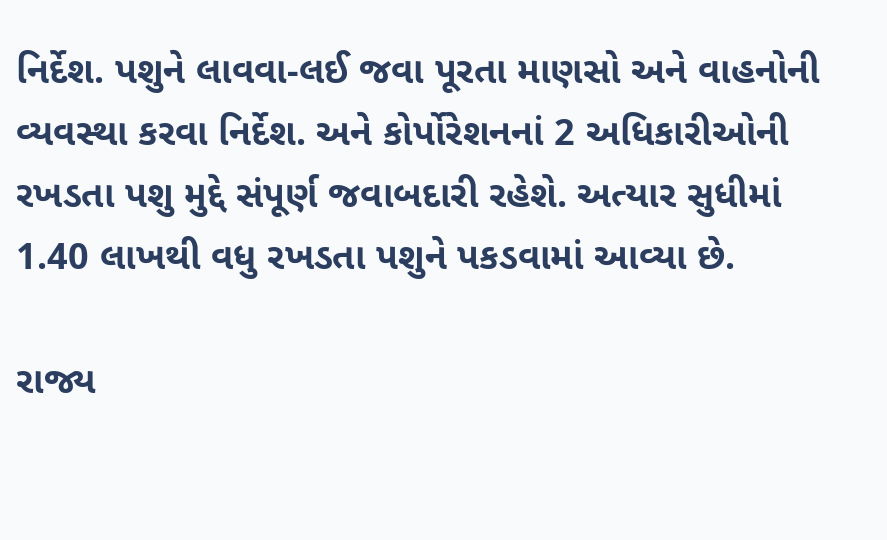નિર્દેશ. પશુને લાવવા-લઈ જવા પૂરતા માણસો અને વાહનોની વ્યવસ્થા કરવા નિર્દેશ. અને કોર્પોરેશનનાં 2 અધિકારીઓની રખડતા પશુ મુદ્દે સંપૂર્ણ જવાબદારી રહેશે. અત્યાર સુધીમાં 1.40 લાખથી વધુ રખડતા પશુને પકડવામાં આવ્યા છે.

રાજ્ય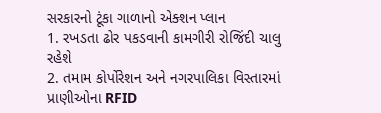સરકારનો ટૂંકા ગાળાનો એક્શન પ્લાન
1. રખડતા ઢોર પકડવાની કામગીરી રોજિંદી ચાલુ રહેશે
2. તમામ કોર્પોરેશન અને નગરપાલિકા વિસ્તારમાં પ્રાણીઓના RFID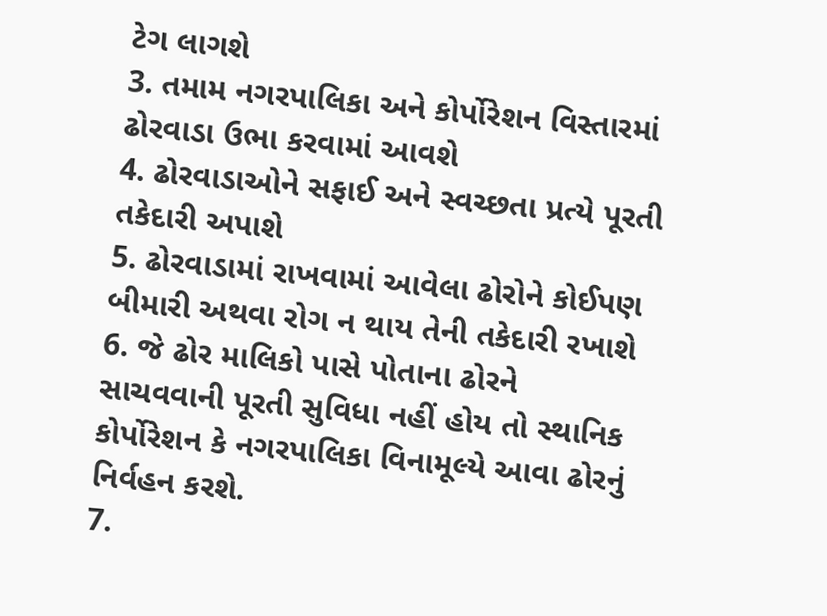ટેગ લાગશે
3. તમામ નગરપાલિકા અને કોર્પોરેશન વિસ્તારમાં ઢોરવાડા ઉભા કરવામાં આવશે
4. ઢોરવાડાઓને સફાઈ અને સ્વચ્છતા પ્રત્યે પૂરતી તકેદારી અપાશે
5. ઢોરવાડામાં રાખવામાં આવેલા ઢોરોને કોઈપણ બીમારી અથવા રોગ ન થાય તેની તકેદારી રખાશે
6. જે ઢોર માલિકો પાસે પોતાના ઢોરને સાચવવાની પૂરતી સુવિધા નહીં હોય તો સ્થાનિક કોર્પોરેશન કે નગરપાલિકા વિનામૂલ્યે આવા ઢોરનું નિર્વહન કરશે.
7.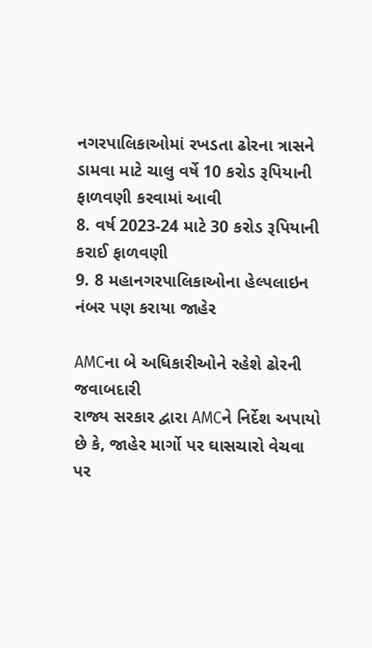નગરપાલિકાઓમાં રખડતા ઢોરના ત્રાસને ડામવા માટે ચાલુ વર્ષે 10 કરોડ રૂપિયાની ફાળવણી કરવામાં આવી
8. વર્ષ 2023-24 માટે 30 કરોડ રૂપિયાની કરાઈ ફાળવણી
9. 8 મહાનગરપાલિકાઓના હેલ્પલાઇન નંબર પણ કરાયા જાહેર

AMCના બે અધિકારીઓને રહેશે ઢોરની જવાબદારી
રાજ્ય સરકાર દ્વારા AMCને નિર્દેશ અપાયો છે કે, જાહેર માર્ગો પર ઘાસચારો વેચવા પર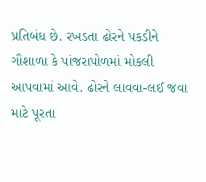પ્રતિબંધ છે. રખડતા ઢોરને પકડીને ગૌશાળા કે પાંજરાપોળમાં મોકલી આપવામાં આવે. ઢોરને લાવવા-લઈ જવા માટે પૂરતા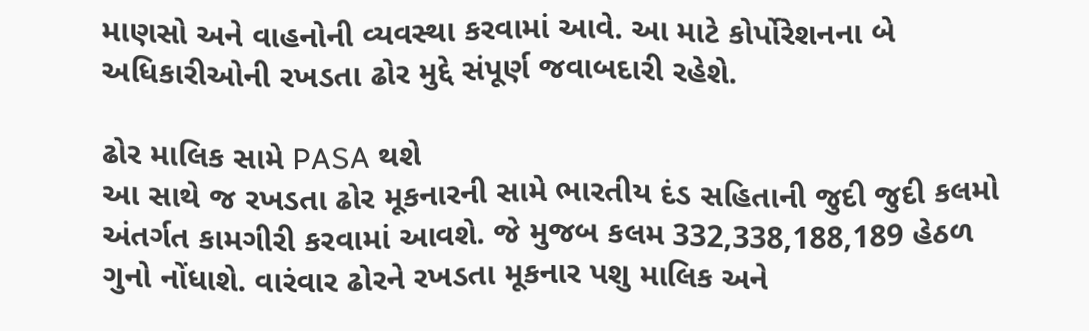માણસો અને વાહનોની વ્યવસ્થા કરવામાં આવે. આ માટે કોર્પોરેશનના બે અધિકારીઓની રખડતા ઢોર મુદ્દે સંપૂર્ણ જવાબદારી રહેશે.

ઢોર માલિક સામે PASA થશે
આ સાથે જ રખડતા ઢોર મૂકનારની સામે ભારતીય દંડ સહિતાની જુદી જુદી કલમો અંતર્ગત કામગીરી કરવામાં આવશે. જે મુજબ કલમ 332,338,188,189 હેઠળ ગુનો નોંધાશે. વારંવાર ઢોરને રખડતા મૂકનાર પશુ માલિક અને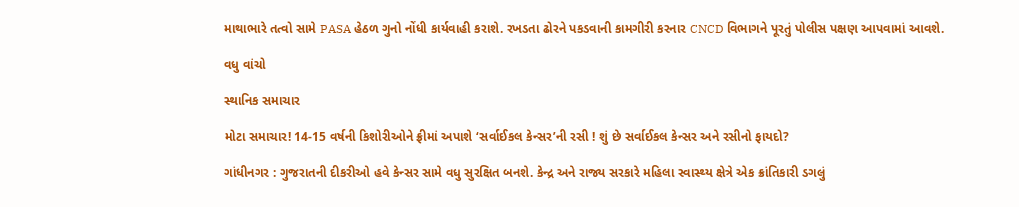માથાભારે તત્વો સામે PASA હેઠળ ગુનો નોંધી કાર્યવાહી કરાશે. રખડતા ઢોરને પકડવાની કામગીરી કરનાર CNCD વિભાગને પૂરતું પોલીસ પક્ષણ આપવામાં આવશે.

વધુ વાંચો

સ્થાનિક સમાચાર

મોટા સમાચાર! 14-15 વર્ષની કિશોરીઓને ફ્રીમાં અપાશે ‘સર્વાઈકલ કેન્સર’ની રસી ! શું છે સર્વાઈકલ કેન્સર અને રસીનો ફાયદો?

ગાંધીનગર : ગુજરાતની દીકરીઓ હવે કેન્સર સામે વધુ સુરક્ષિત બનશે. કેન્દ્ર અને રાજ્ય સરકારે મહિલા સ્વાસ્થ્ય ક્ષેત્રે એક ક્રાંતિકારી ડગલું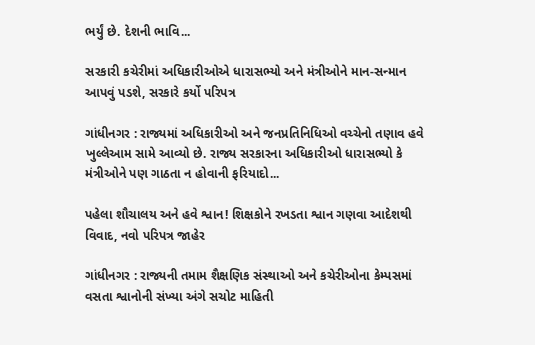ભર્યું છે. દેશની ભાવિ...

સરકારી કચેરીમાં અધિકારીઓએ ધારાસભ્યો અને મંત્રીઓને માન-સન્માન આપવું પડશે, સરકારે કર્યો પરિપત્ર

ગાંધીનગર : રાજ્યમાં અધિકારીઓ અને જનપ્રતિનિધિઓ વચ્ચેનો તણાવ હવે ખુલ્લેઆમ સામે આવ્યો છે. રાજ્ય સરકારના અધિકારીઓ ધારાસભ્યો કે મંત્રીઓને પણ ગાઠતા ન હોવાની ફરિયાદો...

પહેલા શૌચાલય અને હવે શ્વાન! શિક્ષકોને રખડતા શ્વાન ગણવા આદેશથી વિવાદ, નવો પરિપત્ર જાહેર

ગાંધીનગર : રાજ્યની તમામ શૈક્ષણિક સંસ્થાઓ અને કચેરીઓના કેમ્પસમાં વસતા શ્વાનોની સંખ્યા અંગે સચોટ માહિતી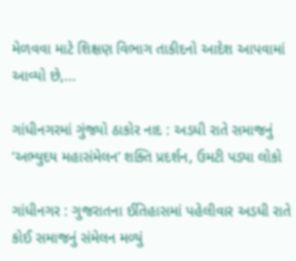મેળવવા માટે શિક્ષણ વિભાગ તાકીદનો આદેશ આપવામાં આવ્યો છે,...

ગાંધીનગરમાં ગુંજ્યો ઠાકોર નાદ : અડધી રાતે સમાજનું ‘અભ્યુદય મહાસંમેલન’ શક્તિ પ્રદર્શન, ઉમટી પડ્યા લોકો

ગાંધીનગર : ગુજરાતના ઈતિહાસમાં પહેલીવાર અડધી રાતે કોઈ સમાજનું સંમેલન મળ્યું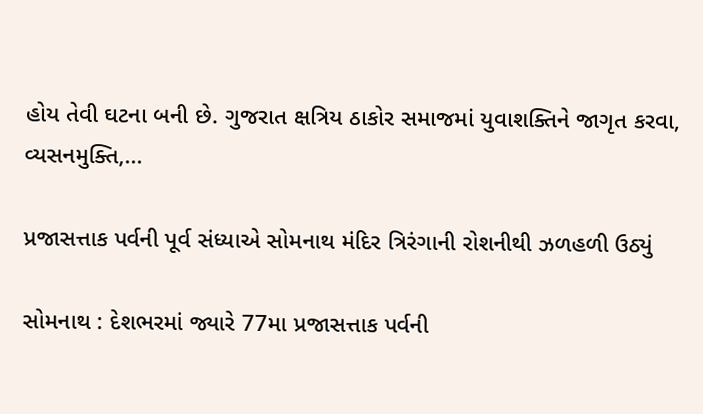હોય તેવી ઘટના બની છે. ગુજરાત ક્ષત્રિય ઠાકોર સમાજમાં યુવાશક્તિને જાગૃત કરવા, વ્યસનમુક્તિ,...

પ્રજાસત્તાક પર્વની પૂર્વ સંધ્યાએ સોમનાથ મંદિર ત્રિરંગાની રોશનીથી ઝળહળી ઉઠ્યું

સોમનાથ : દેશભરમાં જ્યારે 77મા પ્રજાસત્તાક પર્વની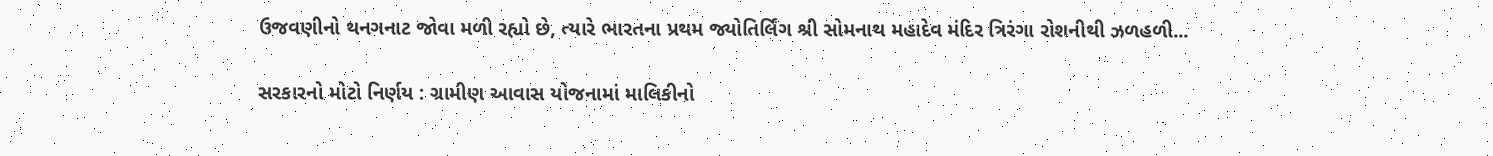ઉજવણીનો થનગનાટ જોવા મળી રહ્યો છે, ત્યારે ભારતના પ્રથમ જ્યોતિર્લિંગ શ્રી સોમનાથ મહાદેવ મંદિર ત્રિરંગા રોશનીથી ઝળહળી...

સરકારનો મોટો નિર્ણય : ગ્રામીણ આવાસ યોજનામાં માલિકીનો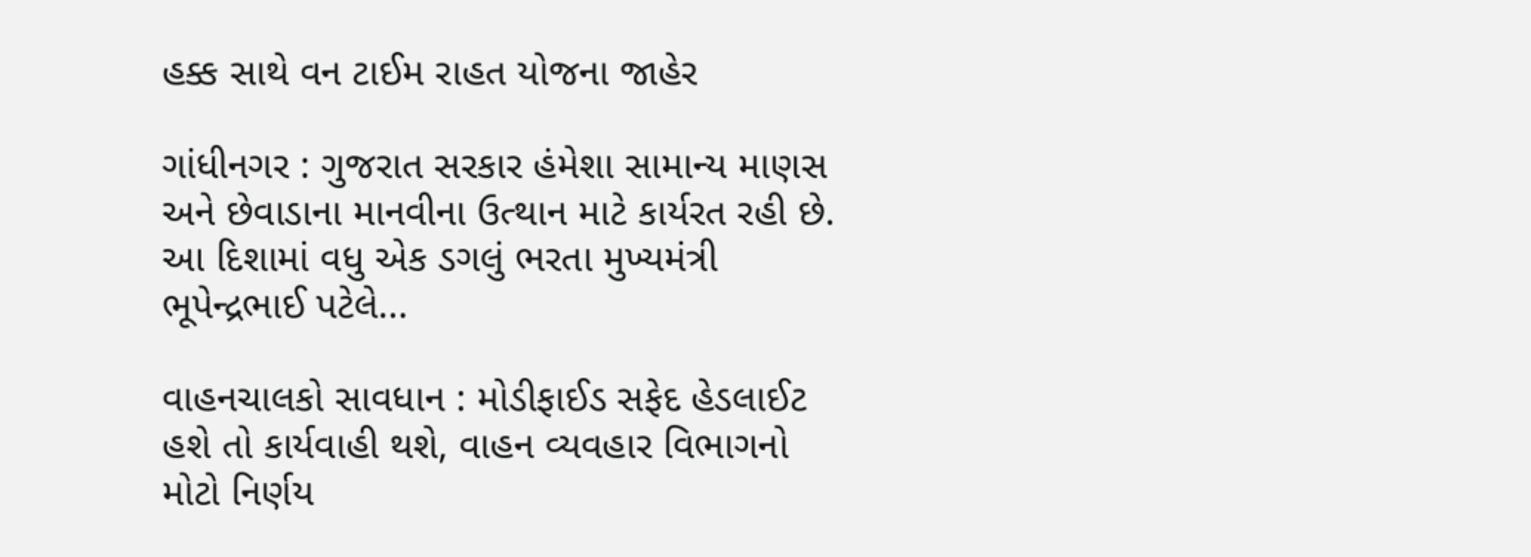હક્ક સાથે વન ટાઈમ રાહત યોજના જાહેર

ગાંધીનગર : ગુજરાત સરકાર હંમેશા સામાન્ય માણસ અને છેવાડાના માનવીના ઉત્થાન માટે કાર્યરત રહી છે. આ દિશામાં વધુ એક ડગલું ભરતા મુખ્યમંત્રી ભૂપેન્દ્રભાઈ પટેલે...

વાહનચાલકો સાવધાન : મોડીફાઈડ સફેદ હેડલાઈટ હશે તો કાર્યવાહી થશે, વાહન વ્યવહાર વિભાગનો મોટો નિર્ણય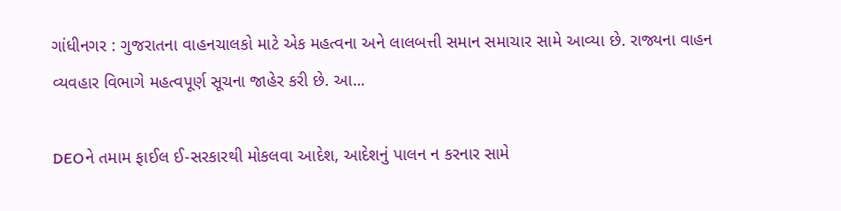ગાંધીનગર : ગુજરાતના વાહનચાલકો માટે એક મહત્વના અને લાલબત્તી સમાન સમાચાર સામે આવ્યા છે. રાજ્યના વાહન વ્યવહાર વિભાગે મહત્વપૂર્ણ સૂચના જાહેર કરી છે. આ...

DEOને તમામ ફાઈલ ઈ-સરકારથી મોકલવા આદેશ, આદેશનું પાલન ન કરનાર સામે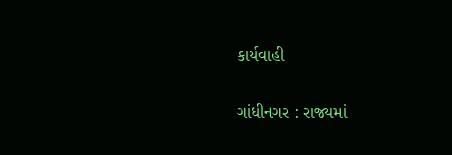કાર્યવાહી

ગાંધીનગર : રાજ્યમાં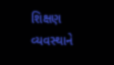શિક્ષણ વ્યવસ્થાને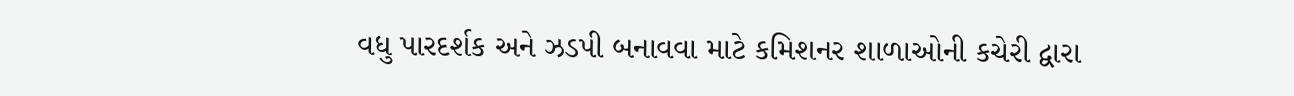વધુ પારદર્શક અને ઝડપી બનાવવા માટે કમિશનર શાળાઓની કચેરી દ્વારા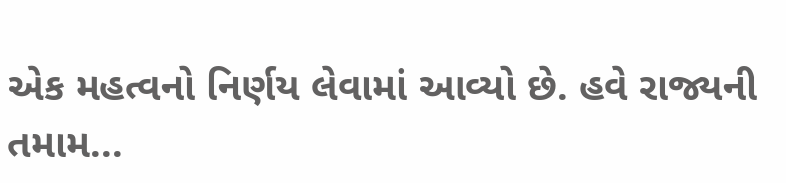એક મહત્વનો નિર્ણય લેવામાં આવ્યો છે. હવે રાજ્યની તમામ...